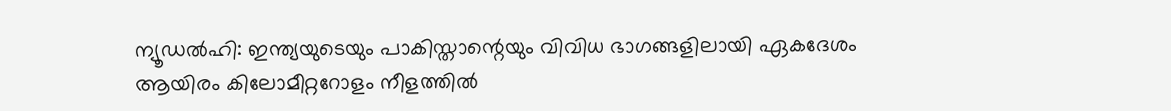ന്യൂഡൽഹി: ഇന്ത്യയുടെയും പാകിസ്താന്റെയും വിവിധ ഭാഗങ്ങളിലായി ഏകദേശം ആയിരം കിലോമീറ്ററോളം നീളത്തിൽ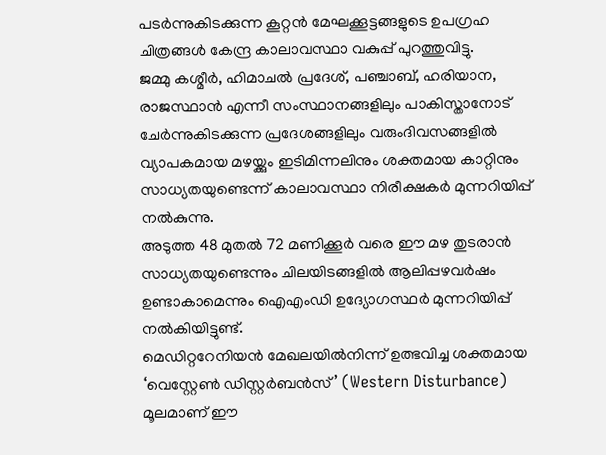പടർന്നുകിടക്കുന്ന കൂറ്റൻ മേഘക്കൂട്ടങ്ങളുടെ ഉപഗ്രഹ ചിത്രങ്ങൾ കേന്ദ്ര കാലാവസ്ഥാ വകുപ്പ് പുറത്തുവിട്ടു.
ജമ്മു കശ്മീർ, ഹിമാചൽ പ്രദേശ്, പഞ്ചാബ്, ഹരിയാന, രാജസ്ഥാൻ എന്നീ സംസ്ഥാനങ്ങളിലും പാകിസ്താനോട് ചേർന്നുകിടക്കുന്ന പ്രദേശങ്ങളിലും വരുംദിവസങ്ങളിൽ വ്യാപകമായ മഴയ്ക്കും ഇടിമിന്നലിനും ശക്തമായ കാറ്റിനും സാധ്യതയുണ്ടെന്ന് കാലാവസ്ഥാ നിരീക്ഷകർ മുന്നറിയിപ്പ് നൽകുന്നു.
അടുത്ത 48 മുതൽ 72 മണിക്കൂർ വരെ ഈ മഴ തുടരാൻ സാധ്യതയുണ്ടെന്നും ചിലയിടങ്ങളിൽ ആലിപ്പഴവർഷം ഉണ്ടാകാമെന്നും ഐഎംഡി ഉദ്യോഗസ്ഥർ മുന്നറിയിപ്പ് നൽകിയിട്ടുണ്ട്.
മെഡിറ്ററേനിയൻ മേഖലയിൽനിന്ന് ഉത്ഭവിച്ച ശക്തമായ ‘വെസ്റ്റേൺ ഡിസ്റ്റർബൻസ്’ (Western Disturbance) മൂലമാണ് ഈ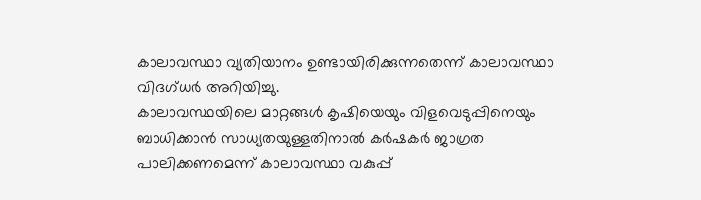കാലാവസ്ഥാ വ്യതിയാനം ഉണ്ടായിരിക്കുന്നതെന്ന് കാലാവസ്ഥാ വിദഗ്ധർ അറിയിച്ചു.
കാലാവസ്ഥയിലെ മാറ്റങ്ങൾ കൃഷിയെയും വിളവെടുപ്പിനെയും ബാധിക്കാൻ സാധ്യതയുള്ളതിനാൽ കർഷകർ ജാഗ്രത പാലിക്കണമെന്ന് കാലാവസ്ഥാ വകുപ്പ്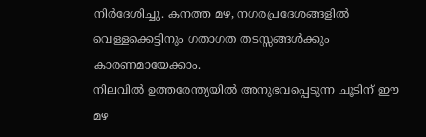നിർദേശിച്ചു. കനത്ത മഴ, നഗരപ്രദേശങ്ങളിൽ വെള്ളക്കെട്ടിനും ഗതാഗത തടസ്സങ്ങൾക്കും കാരണമായേക്കാം.
നിലവിൽ ഉത്തരേന്ത്യയിൽ അനുഭവപ്പെടുന്ന ചൂടിന് ഈ മഴ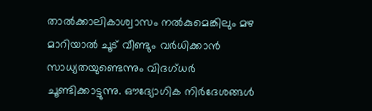താൽക്കാലികാശ്വാസം നൽകുമെങ്കിലും മഴ മാറിയാൽ ചൂട് വീണ്ടും വർധിക്കാൻ സാധ്യതയുണ്ടെന്നും വിദഗ്ധർ ചൂണ്ടിക്കാട്ടുന്നു. ഔദ്യോഗിക നിർദേശങ്ങൾ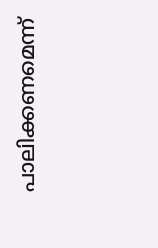പാലിക്കണമെന്ന്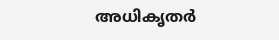അധികൃതർ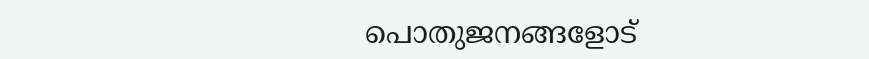പൊതുജനങ്ങളോട്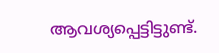ആവശ്യപ്പെട്ടിട്ടുണ്ട്.